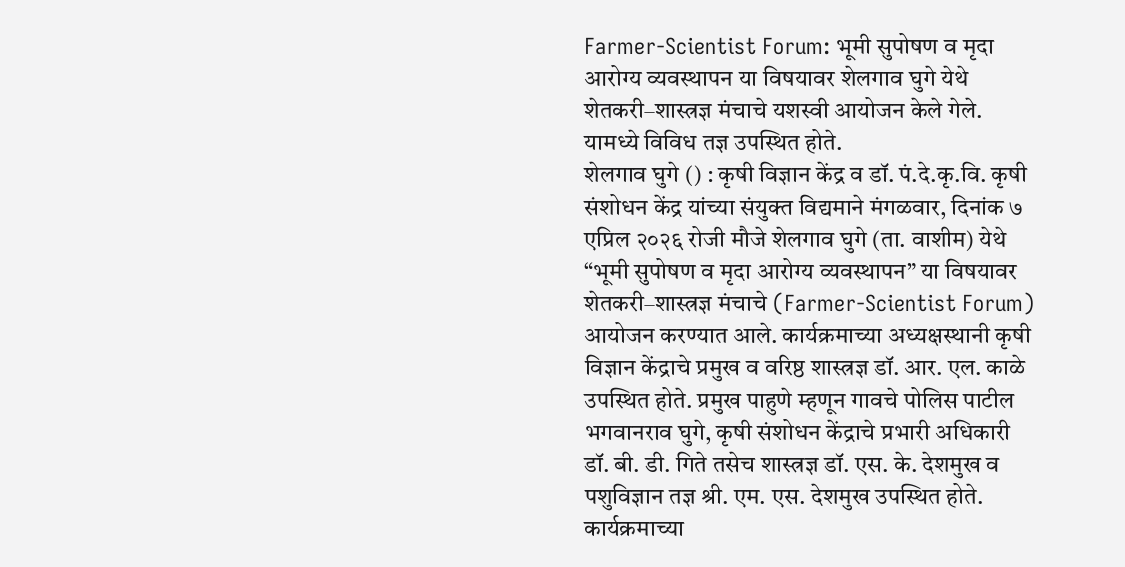Farmer-Scientist Forum: भूमी सुपोषण व मृदा आरोग्य व्यवस्थापन या विषयावर शेलगाव घुगे येथे शेतकरी–शास्त्रज्ञ मंचाचे यशस्वी आयोजन केले गेले. यामध्ये विविध तज्ञ उपस्थित होते.
शेलगाव घुगे () : कृषी विज्ञान केंद्र व डॉ. पं.दे.कृ.वि. कृषी संशोधन केंद्र यांच्या संयुक्त विद्यमाने मंगळवार, दिनांक ७ एप्रिल २०२६ रोजी मौजे शेलगाव घुगे (ता. वाशीम) येथे “भूमी सुपोषण व मृदा आरोग्य व्यवस्थापन” या विषयावर शेतकरी–शास्त्रज्ञ मंचाचे (Farmer-Scientist Forum) आयोजन करण्यात आले. कार्यक्रमाच्या अध्यक्षस्थानी कृषी विज्ञान केंद्राचे प्रमुख व वरिष्ठ शास्त्रज्ञ डॉ. आर. एल. काळे उपस्थित होते. प्रमुख पाहुणे म्हणून गावचे पोलिस पाटील भगवानराव घुगे, कृषी संशोधन केंद्राचे प्रभारी अधिकारी डॉ. बी. डी. गिते तसेच शास्त्रज्ञ डॉ. एस. के. देशमुख व पशुविज्ञान तज्ञ श्री. एम. एस. देशमुख उपस्थित होते.
कार्यक्रमाच्या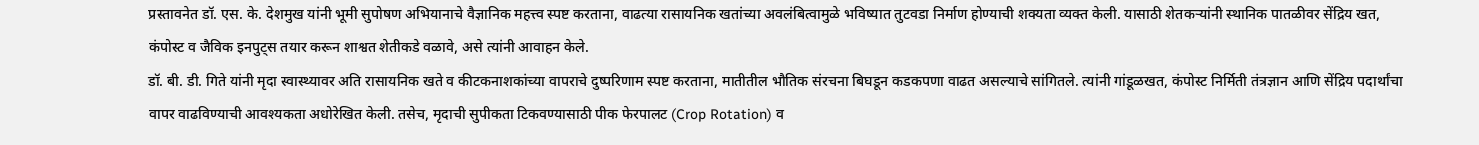प्रस्तावनेत डॉ. एस. के. देशमुख यांनी भूमी सुपोषण अभियानाचे वैज्ञानिक महत्त्व स्पष्ट करताना, वाढत्या रासायनिक खतांच्या अवलंबित्वामुळे भविष्यात तुटवडा निर्माण होण्याची शक्यता व्यक्त केली. यासाठी शेतकऱ्यांनी स्थानिक पातळीवर सेंद्रिय खत, कंपोस्ट व जैविक इनपुट्स तयार करून शाश्वत शेतीकडे वळावे, असे त्यांनी आवाहन केले.
डॉ. बी. डी. गिते यांनी मृदा स्वास्थ्यावर अति रासायनिक खते व कीटकनाशकांच्या वापराचे दुष्परिणाम स्पष्ट करताना, मातीतील भौतिक संरचना बिघडून कडकपणा वाढत असल्याचे सांगितले. त्यांनी गांडूळखत, कंपोस्ट निर्मिती तंत्रज्ञान आणि सेंद्रिय पदार्थांचा वापर वाढविण्याची आवश्यकता अधोरेखित केली. तसेच, मृदाची सुपीकता टिकवण्यासाठी पीक फेरपालट (Crop Rotation) व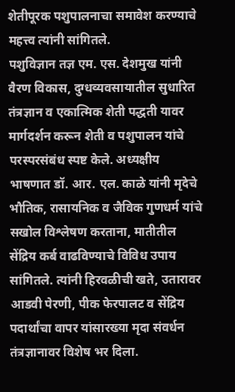शेतीपूरक पशुपालनाचा समावेश करण्याचे महत्त्व त्यांनी सांगितले.
पशुविज्ञान तज्ञ एम. एस. देशमुख यांनी वैरण विकास, दुग्धव्यवसायातील सुधारित तंत्रज्ञान व एकात्मिक शेती पद्धती यावर मार्गदर्शन करून शेती व पशुपालन यांचे परस्परसंबंध स्पष्ट केले. अध्यक्षीय भाषणात डॉ. आर. एल. काळे यांनी मृदेचे भौतिक, रासायनिक व जैविक गुणधर्म यांचे सखोल विश्लेषण करताना, मातीतील सेंद्रिय कर्ब वाढविण्याचे विविध उपाय सांगितले. त्यांनी हिरवळीची खते, उतारावर आडवी पेरणी, पीक फेरपालट व सेंद्रिय पदार्थांचा वापर यांसारख्या मृदा संवर्धन तंत्रज्ञानावर विशेष भर दिला.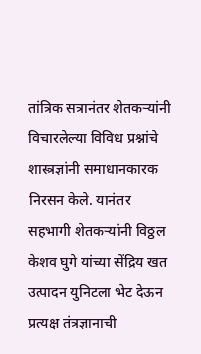तांत्रिक सत्रानंतर शेतकऱ्यांनी विचारलेल्या विविध प्रश्नांचे शास्त्रज्ञांनी समाधानकारक निरसन केले. यानंतर सहभागी शेतकऱ्यांनी विठ्ठल केशव घुगे यांच्या सेंद्रिय खत उत्पादन युनिटला भेट देऊन प्रत्यक्ष तंत्रज्ञानाची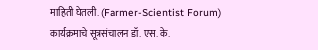माहिती घेतली. (Farmer-Scientist Forum) कार्यक्रमाचे सूत्रसंचालन डॉ. एस. के.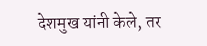देशमुख यांनी केले, तर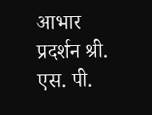आभार प्रदर्शन श्री. एस. पी.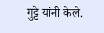गुट्टे यांनी केले.